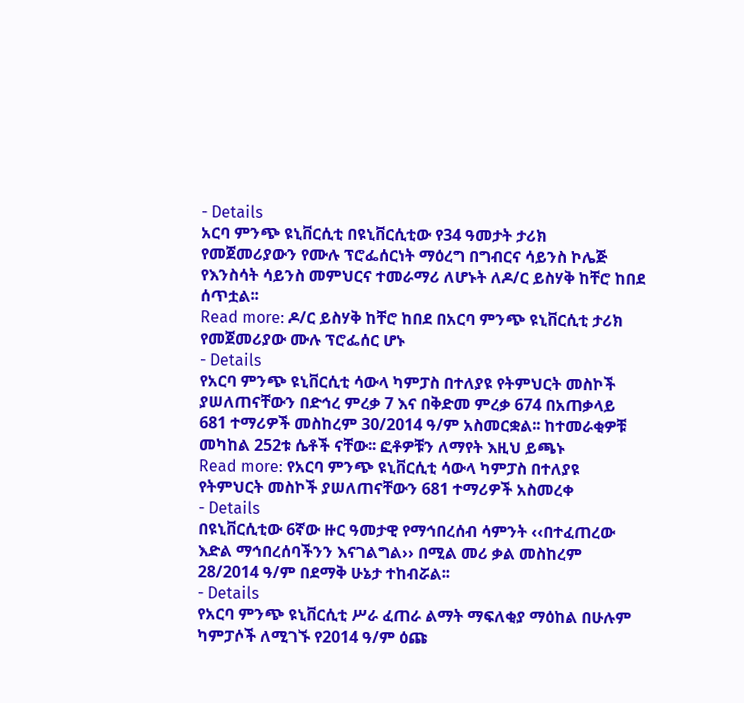- Details
አርባ ምንጭ ዩኒቨርሲቲ በዩኒቨርሲቲው የ34 ዓመታት ታሪክ የመጀመሪያውን የሙሉ ፕሮፌሰርነት ማዕረግ በግብርና ሳይንስ ኮሌጅ የእንስሳት ሳይንስ መምህርና ተመራማሪ ለሆኑት ለዶ/ር ይስሃቅ ከቸሮ ከበደ ሰጥቷል፡፡
Read more: ዶ/ር ይስሃቅ ከቸሮ ከበደ በአርባ ምንጭ ዩኒቨርሲቲ ታሪክ የመጀመሪያው ሙሉ ፕሮፌሰር ሆኑ
- Details
የአርባ ምንጭ ዩኒቨርሲቲ ሳውላ ካምፓስ በተለያዩ የትምህርት መስኮች ያሠለጠናቸውን በድኅረ ምረቃ 7 እና በቅድመ ምረቃ 674 በአጠቃላይ 681 ተማሪዎች መስከረም 30/2014 ዓ/ም አስመርቋል፡፡ ከተመራቂዎቹ መካከል 252ቱ ሴቶች ናቸው፡፡ ፎቶዎቹን ለማየት እዚህ ይጫኑ
Read more: የአርባ ምንጭ ዩኒቨርሲቲ ሳውላ ካምፓስ በተለያዩ የትምህርት መስኮች ያሠለጠናቸውን 681 ተማሪዎች አስመረቀ
- Details
በዩኒቨርሲቲው 6ኛው ዙር ዓመታዊ የማኅበረሰብ ሳምንት ‹‹በተፈጠረው እድል ማኅበረሰባችንን እናገልግል›› በሚል መሪ ቃል መስከረም 28/2014 ዓ/ም በደማቅ ሁኔታ ተከብሯል፡፡
- Details
የአርባ ምንጭ ዩኒቨርሲቲ ሥራ ፈጠራ ልማት ማፍለቂያ ማዕከል በሁሉም ካምፓሶች ለሚገኙ የ2014 ዓ/ም ዕጩ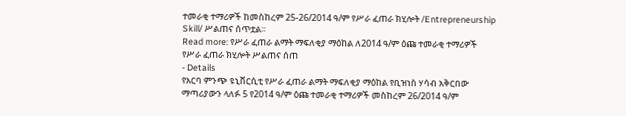ተመራቂ ተማሪዎች ከመስከረም 25-26/2014 ዓ/ም የሥራ ፈጠራ ክሂሎት /Entrepreneurship Skill/ ሥልጠና ሰጥቷል፡፡
Read more: የሥራ ፈጠራ ልማት ማፍለቂያ ማዕከል ለ2014 ዓ/ም ዕጩ ተመራቂ ተማሪዎች የሥራ ፈጠራ ክሂሎት ሥልጠና ሰጠ
- Details
የአርባ ምንጭ ዩኒቨርሲቲ የሥራ ፈጠራ ልማት ማፍለቂያ ማዕከል የቢዝነስ ሃሳብ አቅርበው ማጣሪያውን ላለፉ 5 የ2014 ዓ/ም ዕጩ ተመራቂ ተማሪዎች መስከረም 26/2014 ዓ/ም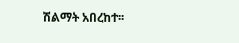ሽልማት አበረከተ፡፡